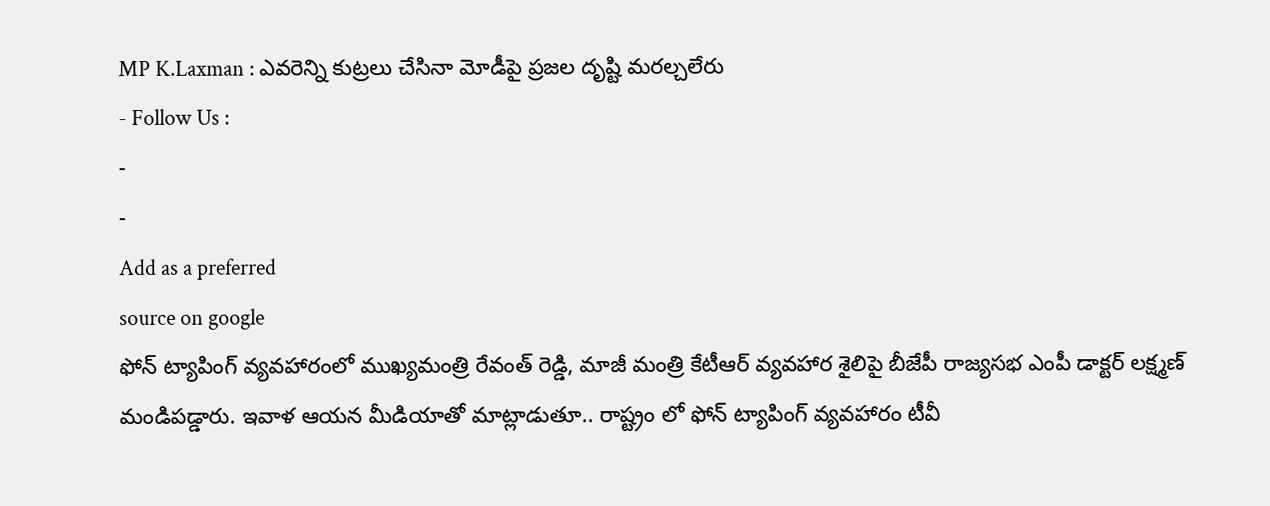MP K.Laxman : ఎవరెన్ని కుట్రలు చేసినా మోడీపై ప్రజల దృష్టి మరల్చలేరు
- Follow Us :
-
-
Add as a preferred
source on google
ఫోన్ ట్యాపింగ్ వ్యవహారంలో ముఖ్యమంత్రి రేవంత్ రెడ్డి, మాజీ మంత్రి కేటీఆర్ వ్యవహార శైలిపై బీజేపీ రాజ్యసభ ఎంపీ డాక్టర్ లక్ష్మణ్ మండిపడ్డారు. ఇవాళ ఆయన మీడియాతో మాట్లాడుతూ.. రాష్ట్రం లో ఫోన్ ట్యాపింగ్ వ్యవహారం టీవీ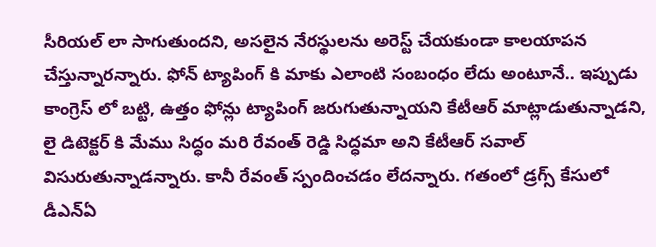సీరియల్ లా సాగుతుందని, అసలైన నేరస్థులను అరెస్ట్ చేయకుండా కాలయాపన చేస్తున్నారన్నారు. ఫోన్ ట్యాపింగ్ కి మాకు ఎలాంటి సంబంధం లేదు అంటూనే.. ఇప్పుడు కాంగ్రెస్ లో బట్టి, ఉత్తం ఫోన్లు ట్యాపింగ్ జరుగుతున్నాయని కేటీఆర్ మాట్లాడుతున్నాడని, లై డిటెక్టర్ కి మేము సిద్ధం మరి రేవంత్ రెడ్డి సిద్ధమా అని కేటీఆర్ సవాల్ విసురుతున్నాడన్నారు. కానీ రేవంత్ స్పందించడం లేదన్నారు. గతంలో డ్రగ్స్ కేసులో డీఎన్ఏ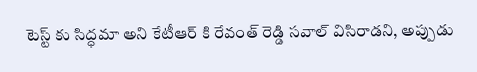టెస్ట్ కు సిద్ధమా అని కేటీఆర్ కి రేవంత్ రెడ్డి సవాల్ విసిరాడని, అప్పుడు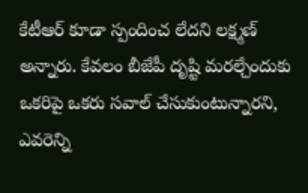కేటీఆర్ కూడా స్పందించ లేదని లక్ష్మణ్ అన్నారు. కేవలం బీజేపీ దృష్టి మరల్చేందుకు ఒకరిపై ఒకరు సవాల్ చేసుకుంటున్నారని, ఎవరెన్ని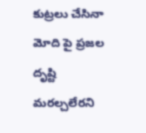కుట్రలు చేసినా మోది పై ప్రజల దృష్టి మరల్చలేరని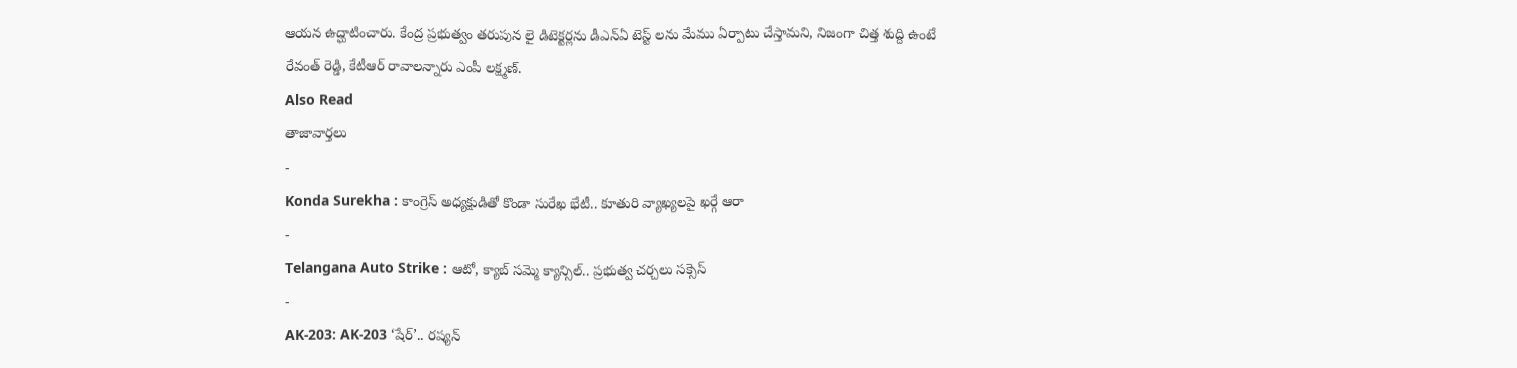ఆయన ఉద్ఘాటించారు. కేంద్ర ప్రభుత్వం తరుపున లై డిటెక్టర్లను డీఎన్ఏ టెస్ట్ లను మేము ఏర్పాటు చేస్తామని, నిజంగా చిత్త శుద్ది ఉంటే రేవంత్ రెడ్డి, కేటీఆర్ రావాలన్నారు ఎంపీ లక్ష్మణ్.
Also Read
తాజావార్తలు
-
Konda Surekha : కాంగ్రెస్ అధ్యక్షుడితో కొండా సురేఖ భేటీ.. కూతురి వ్యాఖ్యలపై ఖర్గే ఆరా
-
Telangana Auto Strike : ఆటో, క్యాబ్ సమ్మె క్యాన్సిల్.. ప్రభుత్వ చర్చలు సక్సెస్
-
AK-203: AK-203 ‘షేర్’.. రష్యన్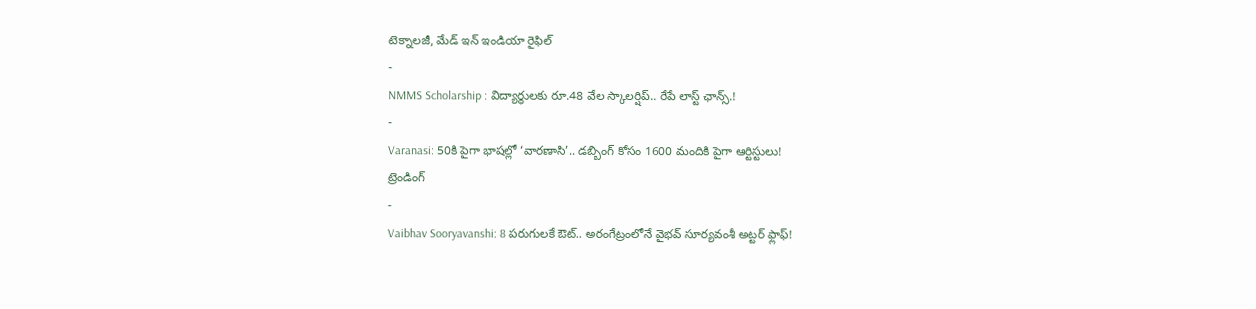టెక్నాలజీ, మేడ్ ఇన్ ఇండియా రైఫిల్
-
NMMS Scholarship : విద్యార్థులకు రూ.48 వేల స్కాలర్షిప్.. రేపే లాస్ట్ ఛాన్స్.!
-
Varanasi: 50కి పైగా భాషల్లో ‘వారణాసి’.. డబ్బింగ్ కోసం 1600 మందికి పైగా ఆర్టిస్టులు!
ట్రెండింగ్
-
Vaibhav Sooryavanshi: 8 పరుగులకే ఔట్.. అరంగేట్రంలోనే వైభవ్ సూర్యవంశీ అట్టర్ ఫ్లాఫ్!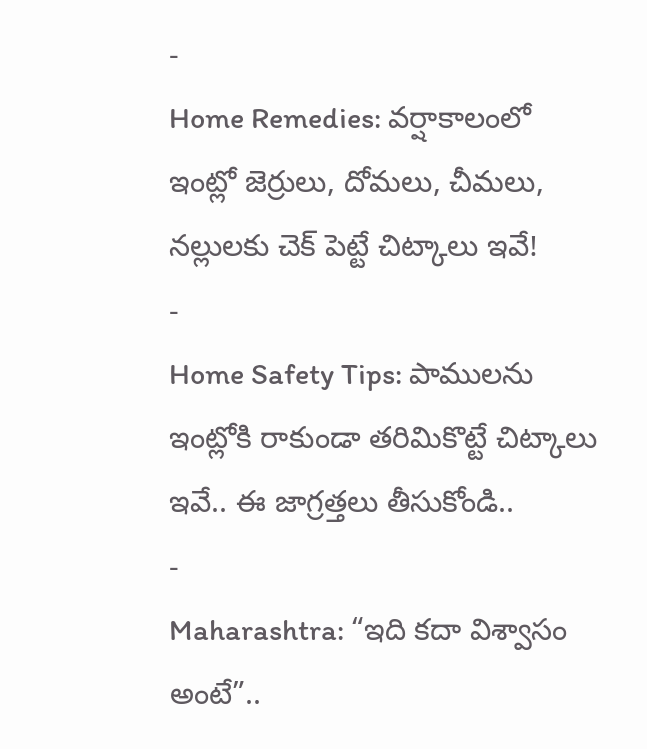-
Home Remedies: వర్షాకాలంలో ఇంట్లో జెర్రులు, దోమలు, చీమలు, నల్లులకు చెక్ పెట్టే చిట్కాలు ఇవే!
-
Home Safety Tips: పాములను ఇంట్లోకి రాకుండా తరిమికొట్టే చిట్కాలు ఇవే.. ఈ జాగ్రత్తలు తీసుకోండి..
-
Maharashtra: “ఇది కదా విశ్వాసం అంటే”..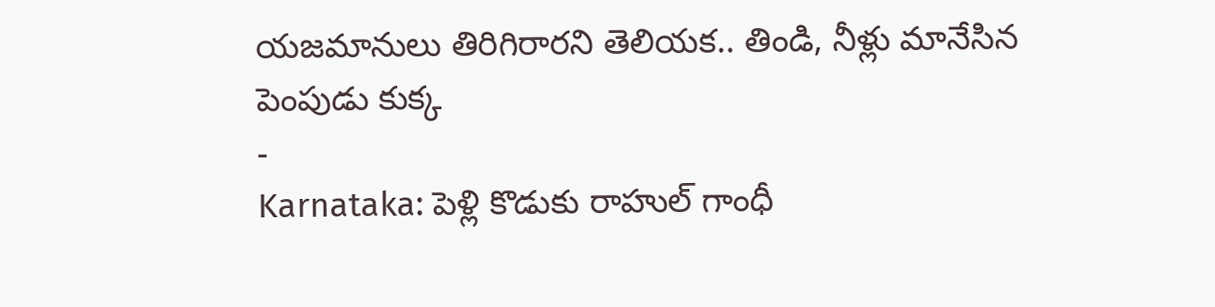యజమానులు తిరిగిరారని తెలియక.. తిండి, నీళ్లు మానేసిన పెంపుడు కుక్క
-
Karnataka: పెళ్లి కొడుకు రాహుల్ గాంధీ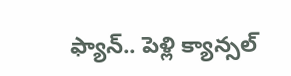ఫ్యాన్.. పెళ్లి క్యాన్సల్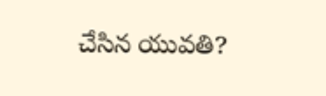చేసిన యువతి?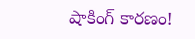షాకింగ్ కారణం!